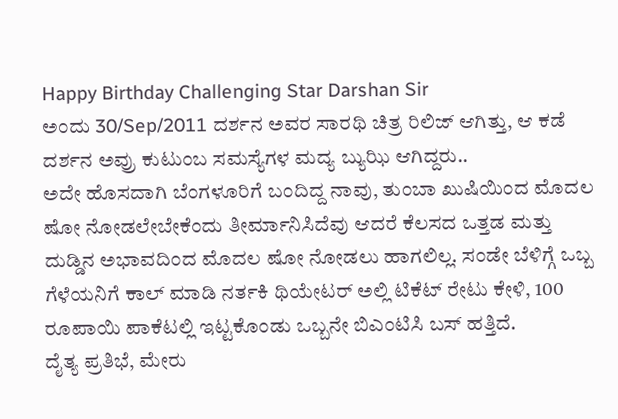Happy Birthday Challenging Star Darshan Sir
ಅಂದು 30/Sep/2011 ದರ್ಶನ ಅವರ ಸಾರಥಿ ಚಿತ್ರ ರಿಲಿಜ್ ಆಗಿತ್ತು, ಆ ಕಡೆ ದರ್ಶನ ಅವ್ರು ಕುಟುಂಬ ಸಮಸ್ಯೆಗಳ ಮದ್ಯ ಬ್ಯುಝಿ ಆಗಿದ್ದರು..
ಅದೇ ಹೊಸದಾಗಿ ಬೆಂಗಳೂರಿಗೆ ಬಂದಿದ್ದ ನಾವು, ತುಂಬಾ ಖುಷಿಯಿಂದ ಮೊದಲ ಷೋ ನೋಡಲೇಬೇಕೆಂದು ತೀರ್ಮಾನಿಸಿದೆವು ಆದರೆ ಕೆಲಸದ ಒತ್ತಡ ಮತ್ತು ದುಡ್ಡಿನ ಅಭಾವದಿಂದ ಮೊದಲ ಷೋ ನೋಡಲು ಹಾಗಲಿಲ್ಲ. ಸಂಡೇ ಬೆಳಿಗ್ಗೆ ಒಬ್ಬ ಗೆಳೆಯನಿಗೆ ಕಾಲ್ ಮಾಡಿ ನರ್ತಕಿ ಥಿಯೇಟರ್ ಅಲ್ಲಿ ಟಿಕೆಟ್ ರೇಟು ಕೇಳಿ, 100 ರೂಪಾಯಿ ಪಾಕೆಟಲ್ಲಿ ಇಟ್ಟಕೊಂಡು ಒಬ್ಬನೇ ಬಿಎಂಟಿಸಿ ಬಸ್ ಹತ್ತಿದೆ.
ದೈತ್ಯ ಪ್ರತಿಭೆ, ಮೇರು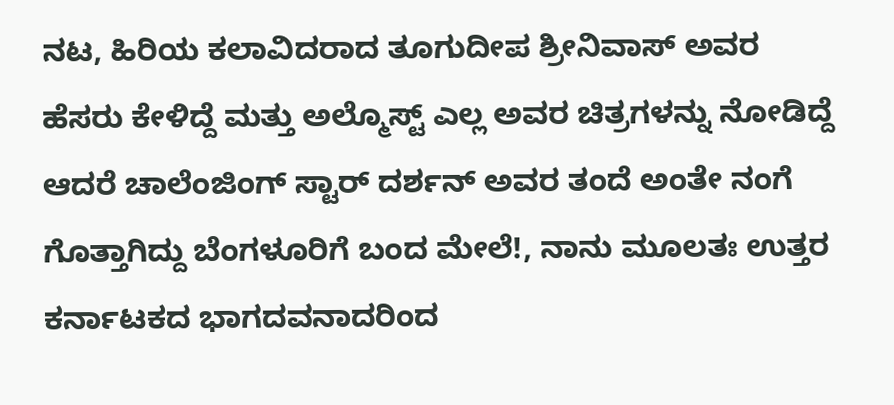ನಟ, ಹಿರಿಯ ಕಲಾವಿದರಾದ ತೂಗುದೀಪ ಶ್ರೀನಿವಾಸ್ ಅವರ ಹೆಸರು ಕೇಳಿದ್ದೆ ಮತ್ತು ಅಲ್ಮೊಸ್ಟ್ ಎಲ್ಲ ಅವರ ಚಿತ್ರಗಳನ್ನು ನೋಡಿದ್ದೆ ಆದರೆ ಚಾಲೆಂಜಿಂಗ್ ಸ್ಟಾರ್ ದರ್ಶನ್ ಅವರ ತಂದೆ ಅಂತೇ ನಂಗೆ ಗೊತ್ತಾಗಿದ್ದು ಬೆಂಗಳೂರಿಗೆ ಬಂದ ಮೇಲೆ!, ನಾನು ಮೂಲತಃ ಉತ್ತರ ಕರ್ನಾಟಕದ ಭಾಗದವನಾದರಿಂದ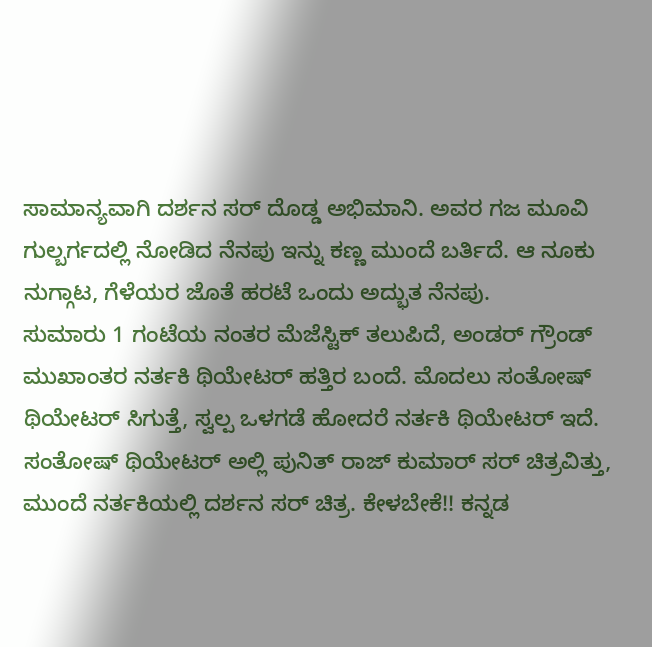ಸಾಮಾನ್ಯವಾಗಿ ದರ್ಶನ ಸರ್ ದೊಡ್ಡ ಅಭಿಮಾನಿ. ಅವರ ಗಜ ಮೂವಿ ಗುಲ್ಬರ್ಗದಲ್ಲಿ ನೋಡಿದ ನೆನಪು ಇನ್ನು ಕಣ್ಣ ಮುಂದೆ ಬರ್ತಿದೆ. ಆ ನೂಕು ನುಗ್ಗಾಟ, ಗೆಳೆಯರ ಜೊತೆ ಹರಟೆ ಒಂದು ಅದ್ಭುತ ನೆನಪು.
ಸುಮಾರು 1 ಗಂಟೆಯ ನಂತರ ಮೆಜೆಸ್ಟಿಕ್ ತಲುಪಿದೆ, ಅಂಡರ್ ಗ್ರೌಂಡ್ ಮುಖಾಂತರ ನರ್ತಕಿ ಥಿಯೇಟರ್ ಹತ್ತಿರ ಬಂದೆ. ಮೊದಲು ಸಂತೋಷ್ ಥಿಯೇಟರ್ ಸಿಗುತ್ತೆ, ಸ್ವಲ್ಪ ಒಳಗಡೆ ಹೋದರೆ ನರ್ತಕಿ ಥಿಯೇಟರ್ ಇದೆ. ಸಂತೋಷ್ ಥಿಯೇಟರ್ ಅಲ್ಲಿ ಪುನಿತ್ ರಾಜ್ ಕುಮಾರ್ ಸರ್ ಚಿತ್ರವಿತ್ತು, ಮುಂದೆ ನರ್ತಕಿಯಲ್ಲಿ ದರ್ಶನ ಸರ್ ಚಿತ್ರ. ಕೇಳಬೇಕೆ!! ಕನ್ನಡ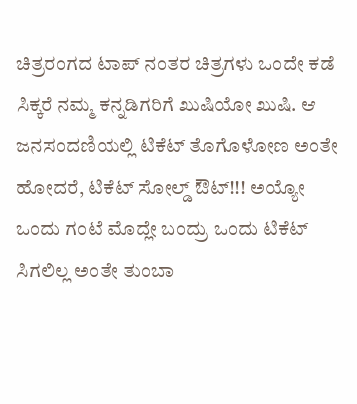ಚಿತ್ರರಂಗದ ಟಾಪ್ ನಂತರ ಚಿತ್ರಗಳು ಒಂದೇ ಕಡೆ ಸಿಕ್ಕರೆ ನಮ್ಮ ಕನ್ನಡಿಗರಿಗೆ ಖುಷಿಯೋ ಖುಷಿ. ಆ ಜನಸಂದಣಿಯಲ್ಲಿ ಟಿಕೆಟ್ ತೊಗೊಳೋಣ ಅಂತೇ ಹೋದರೆ, ಟಿಕೆಟ್ ಸೋಲ್ಡ್ ಔಟ್!!! ಅಯ್ಯೋ ಒಂದು ಗಂಟೆ ಮೊದ್ಲೇ ಬಂದ್ರು ಒಂದು ಟಿಕೆಟ್ ಸಿಗಲಿಲ್ಲ ಅಂತೇ ತುಂಬಾ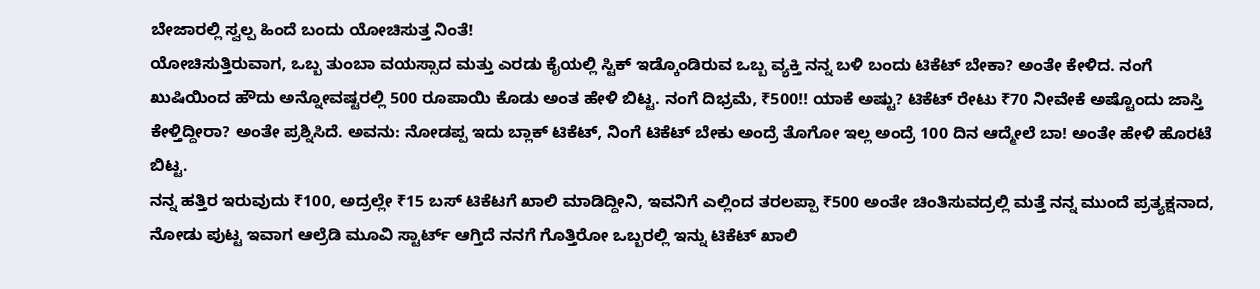ಬೇಜಾರಲ್ಲಿ ಸ್ವಲ್ಪ ಹಿಂದೆ ಬಂದು ಯೋಚಿಸುತ್ತ ನಿಂತೆ!
ಯೋಚಿಸುತ್ತಿರುವಾಗ, ಒಬ್ಬ ತುಂಬಾ ವಯಸ್ಸಾದ ಮತ್ತು ಎರಡು ಕೈಯಲ್ಲಿ ಸ್ಟಿಕ್ ಇಡ್ಕೊಂಡಿರುವ ಒಬ್ಬ ವ್ಯಕ್ತಿ ನನ್ನ ಬಳಿ ಬಂದು ಟಿಕೆಟ್ ಬೇಕಾ? ಅಂತೇ ಕೇಳಿದ. ನಂಗೆ ಖುಷಿಯಿಂದ ಹೌದು ಅನ್ನೋವಷ್ಟರಲ್ಲಿ 500 ರೂಪಾಯಿ ಕೊಡು ಅಂತ ಹೇಳಿ ಬಿಟ್ಟ. ನಂಗೆ ದಿಭ್ರಮೆ, ₹500!! ಯಾಕೆ ಅಷ್ಟು? ಟಿಕೆಟ್ ರೇಟು ₹70 ನೀವೇಕೆ ಅಷ್ಟೊಂದು ಜಾಸ್ತಿ ಕೇಳ್ತಿದ್ದೀರಾ? ಅಂತೇ ಪ್ರಶ್ನಿಸಿದೆ. ಅವನು: ನೋಡಪ್ಪ ಇದು ಬ್ಲಾಕ್ ಟಿಕೆಟ್, ನಿಂಗೆ ಟಿಕೆಟ್ ಬೇಕು ಅಂದ್ರೆ ತೊಗೋ ಇಲ್ಲ ಅಂದ್ರೆ 100 ದಿನ ಆದ್ಮೇಲೆ ಬಾ! ಅಂತೇ ಹೇಳಿ ಹೊರಟೆ ಬಿಟ್ಟ.
ನನ್ನ ಹತ್ತಿರ ಇರುವುದು ₹100, ಅದ್ರಲ್ಲೇ ₹15 ಬಸ್ ಟಿಕೆಟಗೆ ಖಾಲಿ ಮಾಡಿದ್ದೀನಿ, ಇವನಿಗೆ ಎಲ್ಲಿಂದ ತರಲಪ್ಪಾ ₹500 ಅಂತೇ ಚಿಂತಿಸುವದ್ರಲ್ಲಿ ಮತ್ತೆ ನನ್ನ ಮುಂದೆ ಪ್ರತ್ಯಕ್ಷನಾದ, ನೋಡು ಪುಟ್ಟ ಇವಾಗ ಆಲ್ರೆಡಿ ಮೂವಿ ಸ್ಟಾರ್ಟ್ ಆಗ್ತಿದೆ ನನಗೆ ಗೊತ್ತಿರೋ ಒಬ್ಬರಲ್ಲಿ ಇನ್ನು ಟಿಕೆಟ್ ಖಾಲಿ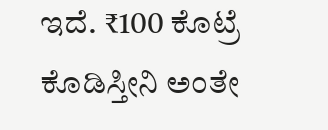ಇದೆ. ₹100 ಕೊಟ್ರೆ ಕೊಡಿಸ್ತೀನಿ ಅಂತೇ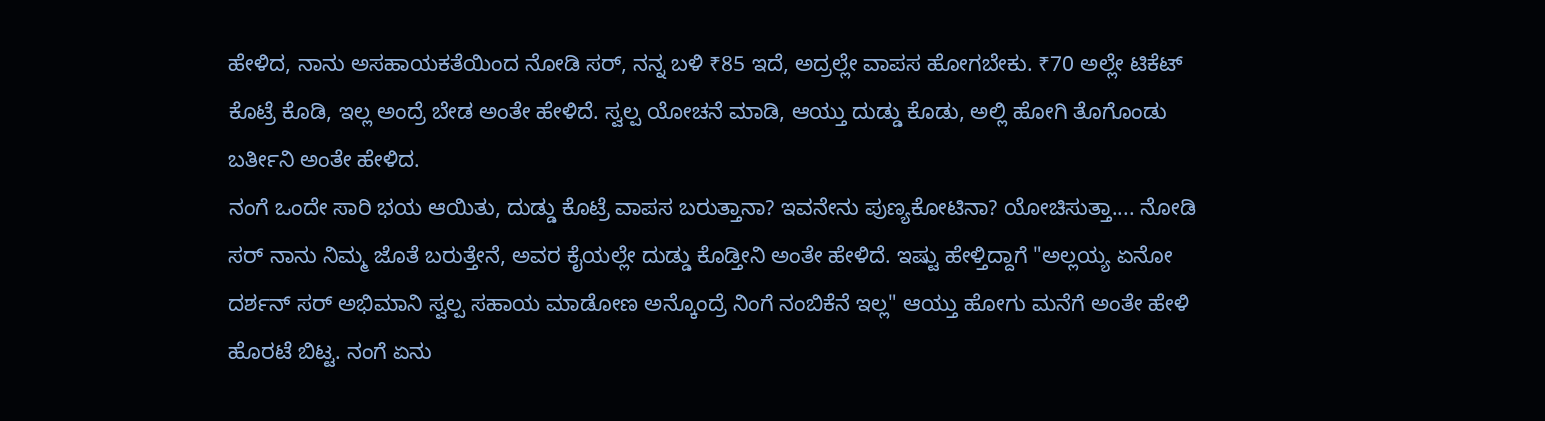ಹೇಳಿದ, ನಾನು ಅಸಹಾಯಕತೆಯಿಂದ ನೋಡಿ ಸರ್, ನನ್ನ ಬಳಿ ₹85 ಇದೆ, ಅದ್ರಲ್ಲೇ ವಾಪಸ ಹೋಗಬೇಕು. ₹70 ಅಲ್ಲೇ ಟಿಕೆಟ್ ಕೊಟ್ರೆ ಕೊಡಿ, ಇಲ್ಲ ಅಂದ್ರೆ ಬೇಡ ಅಂತೇ ಹೇಳಿದೆ. ಸ್ವಲ್ಪ ಯೋಚನೆ ಮಾಡಿ, ಆಯ್ತು ದುಡ್ಡು ಕೊಡು, ಅಲ್ಲಿ ಹೋಗಿ ತೊಗೊಂಡು ಬರ್ತೀನಿ ಅಂತೇ ಹೇಳಿದ.
ನಂಗೆ ಒಂದೇ ಸಾರಿ ಭಯ ಆಯಿತು, ದುಡ್ಡು ಕೊಟ್ರೆ ವಾಪಸ ಬರುತ್ತಾನಾ? ಇವನೇನು ಪುಣ್ಯಕೋಟಿನಾ? ಯೋಚಿಸುತ್ತಾ.... ನೋಡಿ ಸರ್ ನಾನು ನಿಮ್ಮ ಜೊತೆ ಬರುತ್ತೇನೆ, ಅವರ ಕೈಯಲ್ಲೇ ದುಡ್ಡು ಕೊಡ್ತೀನಿ ಅಂತೇ ಹೇಳಿದೆ. ಇಷ್ಟು ಹೇಳ್ತಿದ್ದಾಗೆ "ಅಲ್ಲಯ್ಯ ಏನೋ ದರ್ಶನ್ ಸರ್ ಅಭಿಮಾನಿ ಸ್ವಲ್ಪ ಸಹಾಯ ಮಾಡೋಣ ಅನ್ಕೊಂದ್ರೆ ನಿಂಗೆ ನಂಬಿಕೆನೆ ಇಲ್ಲ" ಆಯ್ತು ಹೋಗು ಮನೆಗೆ ಅಂತೇ ಹೇಳಿ ಹೊರಟೆ ಬಿಟ್ಟ. ನಂಗೆ ಏನು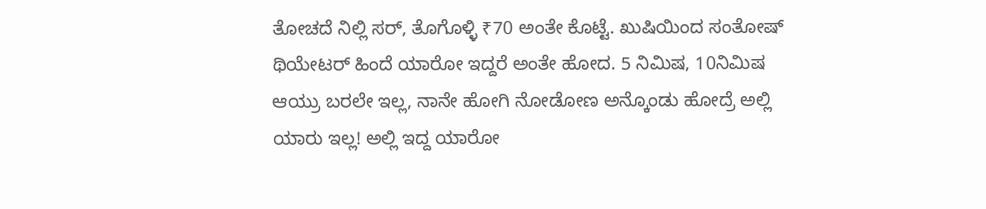ತೋಚದೆ ನಿಲ್ಲಿ ಸರ್, ತೊಗೊಳ್ಳಿ ₹70 ಅಂತೇ ಕೊಟ್ಟೆ. ಖುಷಿಯಿಂದ ಸಂತೋಷ್ ಥಿಯೇಟರ್ ಹಿಂದೆ ಯಾರೋ ಇದ್ದರೆ ಅಂತೇ ಹೋದ. 5 ನಿಮಿಷ, 10ನಿಮಿಷ ಆಯ್ರು ಬರಲೇ ಇಲ್ಲ, ನಾನೇ ಹೋಗಿ ನೋಡೋಣ ಅನ್ಕೊಂಡು ಹೋದ್ರೆ ಅಲ್ಲಿ ಯಾರು ಇಲ್ಲ! ಅಲ್ಲಿ ಇದ್ದ ಯಾರೋ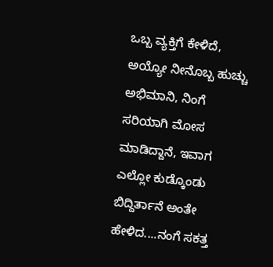ಒಬ್ಬ ವ್ಯಕ್ತಿಗೆ ಕೇಳಿದೆ, ಅಯ್ಯೋ ನೀನೊಬ್ಬ ಹುಚ್ಚು ಅಭಿಮಾನಿ, ನಿಂಗೆ ಸರಿಯಾಗಿ ಮೋಸ ಮಾಡಿದ್ದಾನೆ, ಇವಾಗ ಎಲ್ಲೋ ಕುಡ್ಕೊಂಡು ಬಿದ್ದಿರ್ತಾನೆ ಅಂತೇ ಹೇಳಿದ....ನಂಗೆ ಸಕತ್ತ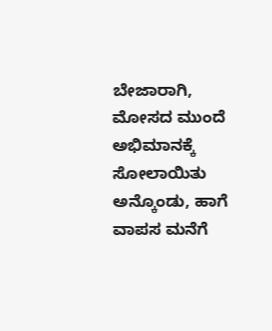ಬೇಜಾರಾಗಿ, ಮೋಸದ ಮುಂದೆ ಅಭಿಮಾನಕ್ಕೆ ಸೋಲಾಯಿತು ಅನ್ಕೊಂಡು, ಹಾಗೆ ವಾಪಸ ಮನೆಗೆ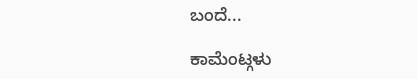ಬಂದೆ...

ಕಾಮೆಂಟ್ಗಳು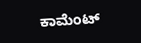ಕಾಮೆಂಟ್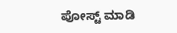ಪೋಸ್ಟ್ ಮಾಡಿ